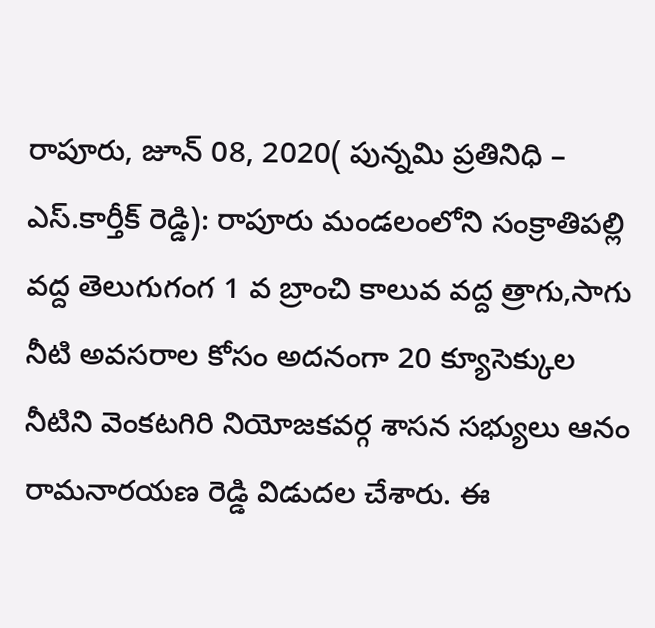రాపూరు, జూన్ 08, 2020( పున్నమి ప్రతినిధి – ఎస్.కార్తీక్ రెడ్డి): రాపూరు మండలంలోని సంక్రాతిపల్లి వద్ద తెలుగుగంగ 1 వ బ్రాంచి కాలువ వద్ద త్రాగు,సాగు నీటి అవసరాల కోసం అదనంగా 20 క్యూసెక్కుల నీటిని వెంకటగిరి నియోజకవర్గ శాసన సభ్యులు ఆనం రామనారయణ రెడ్డి విడుదల చేశారు. ఈ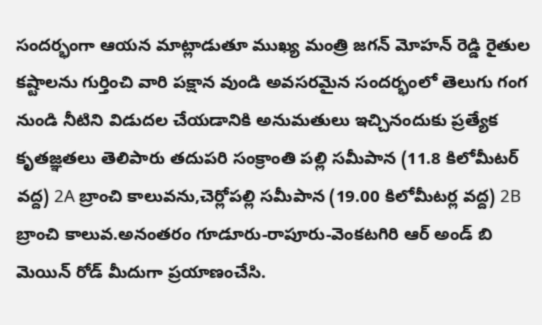సందర్భంగా ఆయన మాట్లాడుతూ ముఖ్య మంత్రి జగన్ మోహన్ రెడ్డి రైతుల కష్టాలను గుర్తించి వారి పక్షాన వుండి అవసరమైన సందర్భంలో తెలుగు గంగ నుండి నీటిని విడుదల చేయడానికి అనుమతులు ఇచ్చినందుకు ప్రత్యేక కృతజ్ఞతలు తెలిపారు తదుపరి సంక్రాంతి పల్లి సమీపాన (11.8 కిలోమీటర్ వద్ద) 2A బ్రాంచి కాలువను,చెర్లోపల్లి సమీపాన (19.00 కిలోమీటర్ల వద్ద) 2B బ్రాంచి కాలువ.అనంతరం గూడూరు-రాపూరు-వెంకటగిరి ఆర్ అండ్ బి మెయిన్ రోడ్ మీదుగా ప్రయాణంచేసి.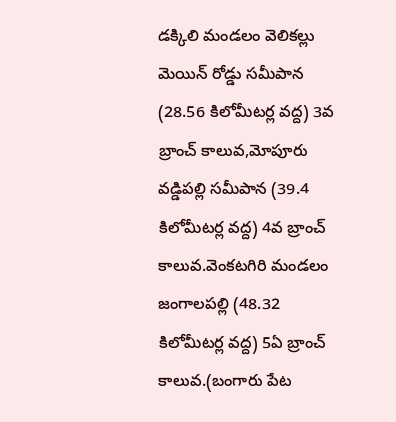డక్కిలి మండలం వెలికల్లు మెయిన్ రోడ్డు సమీపాన (28.56 కిలోమీటర్ల వద్ద) 3వ బ్రాంచ్ కాలువ,మోపూరు వడ్డిపల్లి సమీపాన (39.4 కిలోమీటర్ల వద్ద) 4వ బ్రాంచ్ కాలువ.వెంకటగిరి మండలం జంగాలపల్లి (48.32 కిలోమీటర్ల వద్ద) 5ఏ బ్రాంచ్ కాలువ.(బంగారు పేట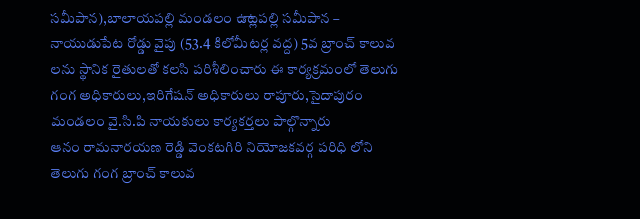సమీపాన),బాలాయపల్లి మండలం ఉాట్లపల్లి సమీపాన – నాయుడుపేట రోడ్డు వైపు (53.4 కిలోమీటర్ల వద్ద) 5వ బ్రాంచ్ కాలువ లను స్థానిక రైతులతో కలసి పరిశీలించారు ఈ కార్యక్రమంలో తెలుగు గంగ అధికారులు,ఇరిగేషన్ అధికారులు రాపూరు,సైదాపురం మండలం వై.సి.పి నాయకులు కార్యకర్తలు పాల్గొన్నారు
ఆనం రామనారయణ రెడ్డి వెంకటగిరి నియోజకవర్గ పరిధి లోని తెలుగు గంగ బ్రాంచ్ కాలువ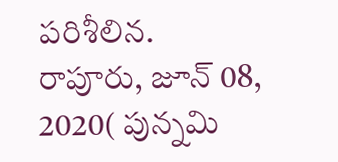పరిశీలిన.
రాపూరు, జూన్ 08, 2020( పున్నమి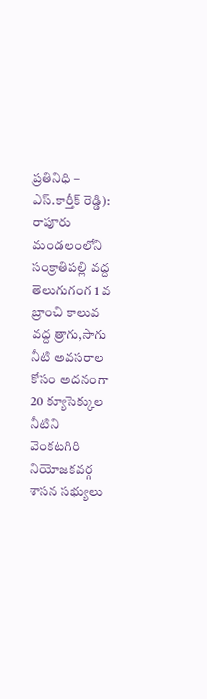ప్రతినిధి – ఎస్.కార్తీక్ రెడ్డి): రాపూరు మండలంలోని సంక్రాతిపల్లి వద్ద తెలుగుగంగ 1 వ బ్రాంచి కాలువ వద్ద త్రాగు,సాగు నీటి అవసరాల కోసం అదనంగా 20 క్యూసెక్కుల నీటిని వెంకటగిరి నియోజకవర్గ శాసన సభ్యులు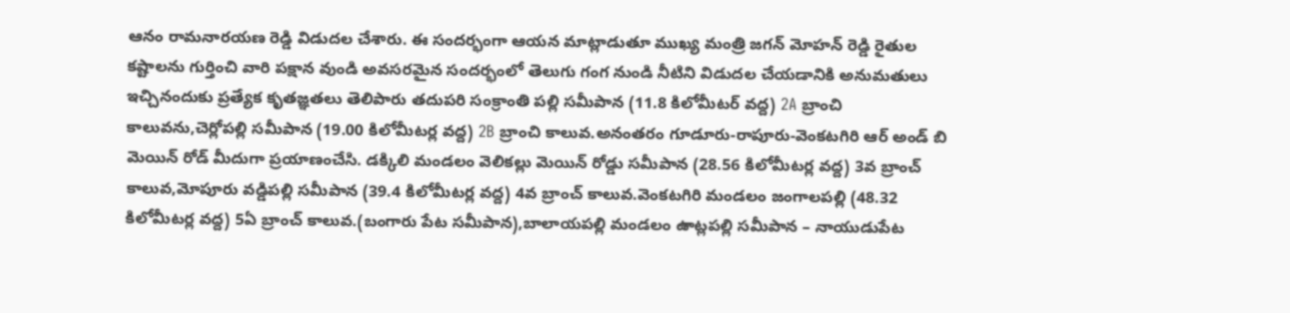ఆనం రామనారయణ రెడ్డి విడుదల చేశారు. ఈ సందర్భంగా ఆయన మాట్లాడుతూ ముఖ్య మంత్రి జగన్ మోహన్ రెడ్డి రైతుల కష్టాలను గుర్తించి వారి పక్షాన వుండి అవసరమైన సందర్భంలో తెలుగు గంగ నుండి నీటిని విడుదల చేయడానికి అనుమతులు ఇచ్చినందుకు ప్రత్యేక కృతజ్ఞతలు తెలిపారు తదుపరి సంక్రాంతి పల్లి సమీపాన (11.8 కిలోమీటర్ వద్ద) 2A బ్రాంచి కాలువను,చెర్లోపల్లి సమీపాన (19.00 కిలోమీటర్ల వద్ద) 2B బ్రాంచి కాలువ.అనంతరం గూడూరు-రాపూరు-వెంకటగిరి ఆర్ అండ్ బి మెయిన్ రోడ్ మీదుగా ప్రయాణంచేసి. డక్కిలి మండలం వెలికల్లు మెయిన్ రోడ్డు సమీపాన (28.56 కిలోమీటర్ల వద్ద) 3వ బ్రాంచ్ కాలువ,మోపూరు వడ్డిపల్లి సమీపాన (39.4 కిలోమీటర్ల వద్ద) 4వ బ్రాంచ్ కాలువ.వెంకటగిరి మండలం జంగాలపల్లి (48.32 కిలోమీటర్ల వద్ద) 5ఏ బ్రాంచ్ కాలువ.(బంగారు పేట సమీపాన),బాలాయపల్లి మండలం ఉాట్లపల్లి సమీపాన – నాయుడుపేట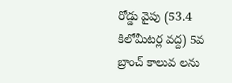రోడ్డు వైపు (53.4 కిలోమీటర్ల వద్ద) 5వ బ్రాంచ్ కాలువ లను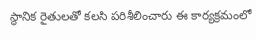స్థానిక రైతులతో కలసి పరిశీలించారు ఈ కార్యక్రమంలో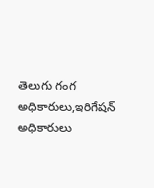తెలుగు గంగ అధికారులు,ఇరిగేషన్ అధికారులు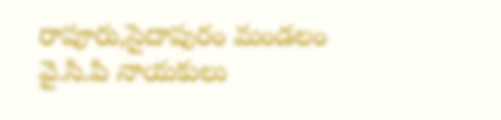రాపూరు,సైదాపురం మండలం వై.సి.పి నాయకులు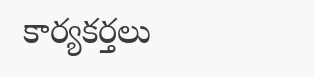కార్యకర్తలు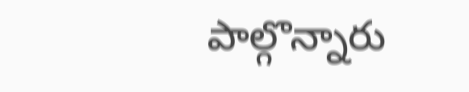పాల్గొన్నారు